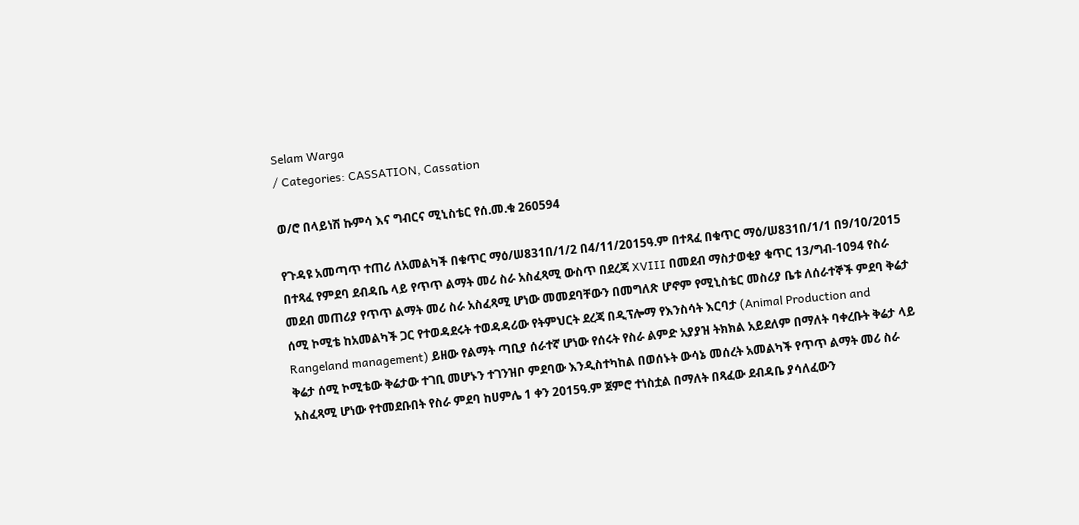Selam Warga
/ Categories: CASSATION, Cassation

ወ/ሮ በላይነሽ ኩምሳ እና ግብርና ሚኒስቴር የሰ.መ.ቁ 260594

የጉዳዩ አመጣጥ ተጠሪ ለአመልካች በቁጥር ማዕ/ሠ831በ/1/2 በ4/11/2015ዓ.ም በተጻፈ በቁጥር ማዕ/ሠ831በ/1/1 በ9/10/2015 በተጻፈ የምደባ ደብዳቤ ላይ የጥጥ ልማት መሪ ስራ አስፈጻሚ ውስጥ በደረጃ XVIII በመደብ ማስታወቂያ ቁጥር 13/ግብ-1094 የስራ መደብ መጠሪያ የጥጥ ልማት መሪ ስራ አስፈጻሚ ሆነው መመደባቸውን በመግለጽ ሆኖም የሚኒስቴር መስሪያ ቤቱ ለሰራተኞች ምደባ ቅሬታ ሰሚ ኮሚቴ ከአመልካች ጋር የተወዳደሩት ተወዳዳሪው የትምህርት ደረጃ በዲፕሎማ የእንስሳት እርባታ (Animal Production and Rangeland management) ይዘው የልማት ጣቢያ ሰራተኛ ሆነው የሰሩት የስራ ልምድ አያያዝ ትክክል አይደለም በማለት ባቀረቡት ቅሬታ ላይ ቅሬታ ሰሚ ኮሚቴው ቅሬታው ተገቢ መሆኑን ተገንዝቦ ምደባው እንዲስተካከል በወሰኑት ውሳኔ መሰረት አመልካች የጥጥ ልማት መሪ ስራ አስፈጻሚ ሆነው የተመደቡበት የስራ ምደባ ከሀምሌ 1 ቀን 2015ዓ.ም ጀምሮ ተነስቷል በማለት በጻፈው ደብዳቤ ያሳለፈውን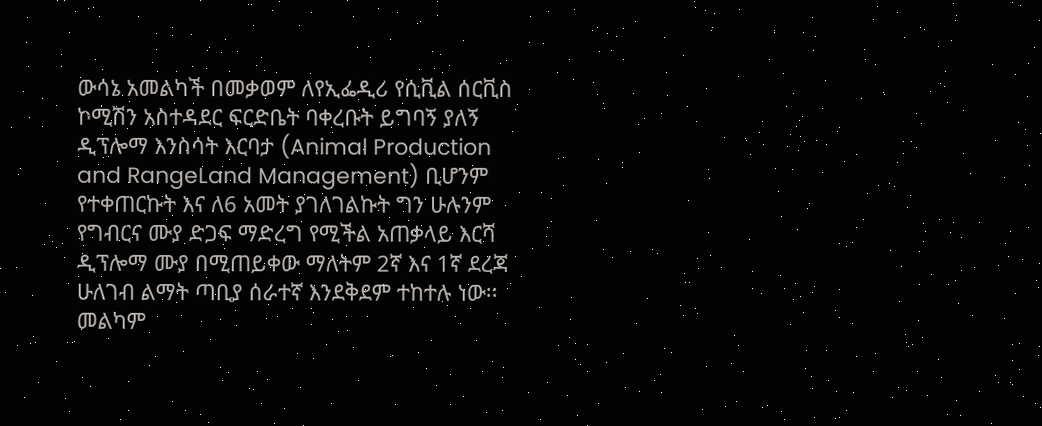ውሳኔ አመልካች በመቃወም ለየኢፌዲሪ የሲቪል ሰርቪስ ኮሚሽን አስተዳደር ፍርድቤት ባቀረቡት ይግባኝ ያለኝ ዲፕሎማ እንስሳት እርባታ (Animal Production and RangeLand Management) ቢሆንም የተቀጠርኩት እና ለ6 አመት ያገለገልኩት ግን ሁሉንም የግብርና ሙያ ድጋፍ ማድረግ የሚችል አጠቃላይ እርሻ ዲፕሎማ ሙያ በሚጠይቀው ማለትም 2ኛ እና 1ኛ ደረጃ ሁለገብ ልማት ጣቢያ ሰራተኛ እንደቅደም ተከተሉ ነው፡፡መልካም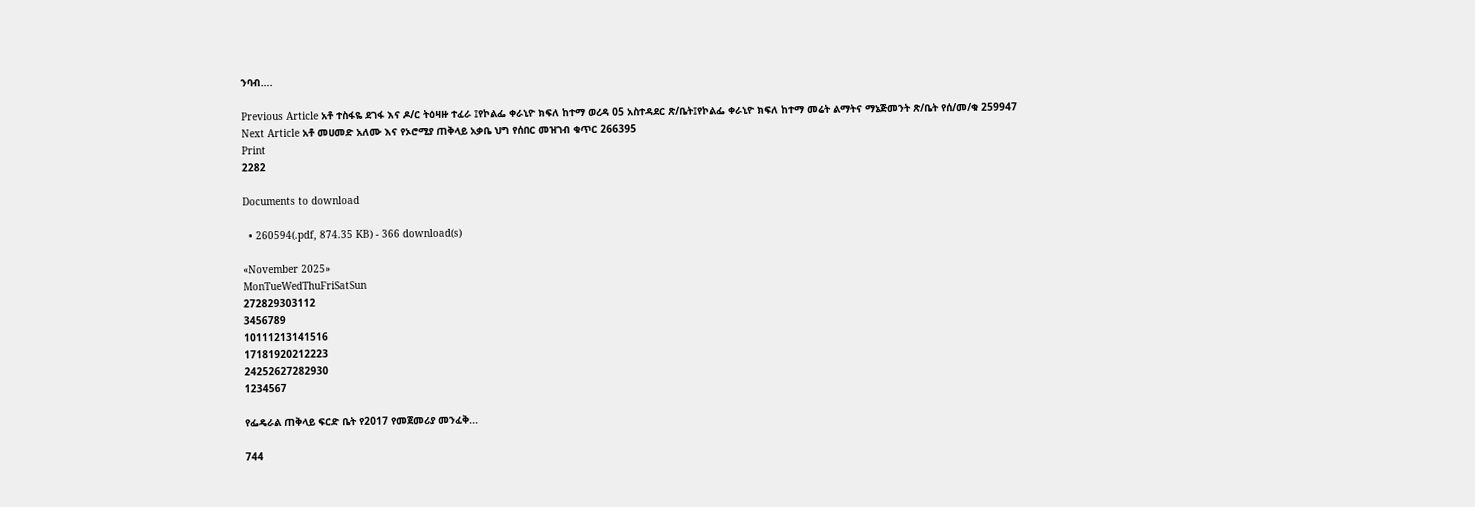ንባብ….

Previous Article አቶ ተስፋዬ ደገፋ እና ዶ/ር ትዕዛዙ ተፈራ ፤የኮልፌ ቀራኒዮ ክፍለ ከተማ ወረዳ 05 አስተዳደር ጽ/ቤት፤የኮልፌ ቀራኒዮ ክፍለ ከተማ መሬት ልማትና ማኔጅመንት ጽ/ቤት የሰ/መ/ቁ 259947
Next Article አቶ መሀመድ አለሙ እና የኦሮሚያ ጠቅላይ አቃቤ ህግ የሰበር መዝገብ ቁጥር 266395
Print
2282

Documents to download

  • 260594(.pdf, 874.35 KB) - 366 download(s)

«November 2025»
MonTueWedThuFriSatSun
272829303112
3456789
10111213141516
17181920212223
24252627282930
1234567

የፌዴራል ጠቅላይ ፍርድ ቤት የ2017 የመጀመሪያ መንፈቅ...

744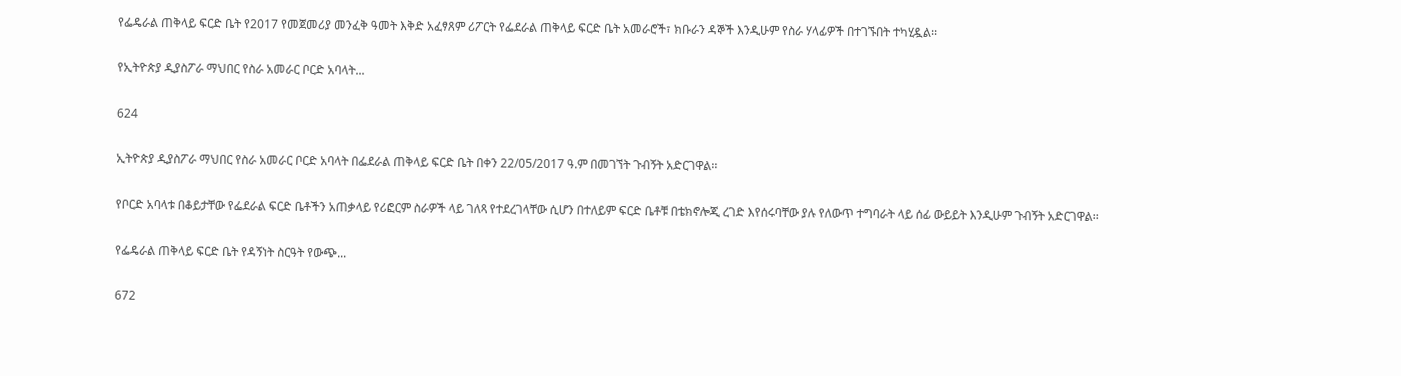የፌዴራል ጠቅላይ ፍርድ ቤት የ2017 የመጀመሪያ መንፈቅ ዓመት እቅድ አፈፃጸም ሪፖርት የፌደራል ጠቅላይ ፍርድ ቤት አመራሮች፣ ክቡራን ዳኞች እንዲሁም የስራ ሃላፊዎች በተገኙበት ተካሂዷል፡፡

የኢትዮጵያ ዲያስፖራ ማህበር የስራ አመራር ቦርድ አባላት...

624

ኢትዮጵያ ዲያስፖራ ማህበር የስራ አመራር ቦርድ አባላት በፌደራል ጠቅላይ ፍርድ ቤት በቀን 22/05/2017 ዓ.ም በመገኘት ጉብኝት አድርገዋል፡፡

የቦርድ አባላቱ በቆይታቸው የፌደራል ፍርድ ቤቶችን አጠቃላይ የሪፎርም ስራዎች ላይ ገለጻ የተደረገላቸው ሲሆን በተለይም ፍርድ ቤቶቹ በቴክኖሎጂ ረገድ እየሰሩባቸው ያሉ የለውጥ ተግባራት ላይ ሰፊ ውይይት እንዲሁም ጉብኝት አድርገዋል፡፡

የፌዴራል ጠቅላይ ፍርድ ቤት የዳኝነት ስርዓት የውጭ...

672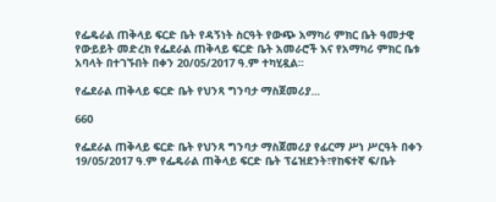የፌዴራል ጠቅላይ ፍርድ ቤት የዳኝነት ስርዓት የውጭ አማካሪ ምክር ቤት ዓመታዊ የውይይት መድረክ የፌደራል ጠቅላይ ፍርድ ቤት አመራሮች እና የአማካሪ ምክር ቤቱ አባላት በተገኙበት በቀን 20/05/2017 ዓ.ም ተካሂዷል፡፡

የፌደራል ጠቅላይ ፍርድ ቤት የህንጻ ግንባታ ማስጀመሪያ...

660

የፌደራል ጠቅላይ ፍርድ ቤት የህንጻ ግንባታ ማስጀመሪያ የፊርማ ሥነ ሥርዓት በቀን 19/05/2017 ዓ.ም የፌዴራል ጠቅላይ ፍርድ ቤት ፕሬዝደንት፣የከፍተኛ ፍ/ቤት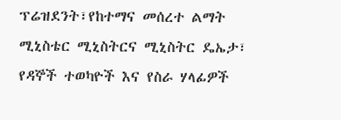ፕሬዝደንት፣የከተማና መሰረተ ልማት ሚኒስቴር ሚኒስትርና ሚኒስትር ዴኤታ፣ የዳኞች ተወካዮች እና የስራ ሃላፊዎች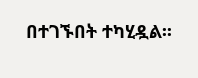በተገኙበት ተካሂዷል፡፡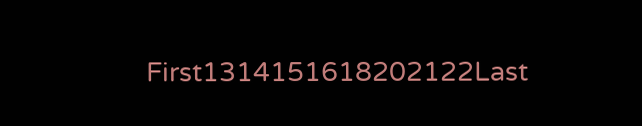First1314151618202122Last